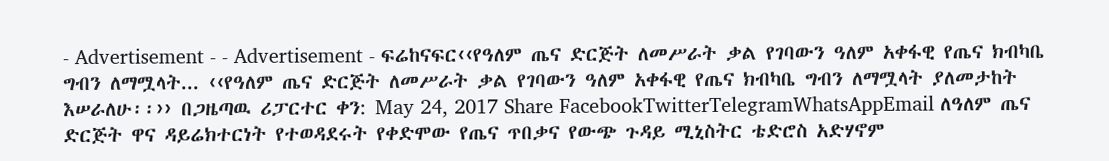- Advertisement - - Advertisement - ፍሬከናፍር‹‹የዓለም ጤና ድርጅት ለመሥራት ቃል የገባውን ዓለም አቀፋዊ የጤና ክብካቤ ግብን ለማሟላት... ‹‹የዓለም ጤና ድርጅት ለመሥራት ቃል የገባውን ዓለም አቀፋዊ የጤና ክብካቤ ግብን ለማሟላት ያለመታከት እሠራለሁ፡፡›› በጋዜጣዉ ሪፓርተር ቀን: May 24, 2017 Share FacebookTwitterTelegramWhatsAppEmail ለዓለም ጤና ድርጅት ዋና ዳይሬክተርነት የተወዳደሩት የቀድሞው የጤና ጥበቃና የውጭ ጉዳይ ሚኒስትር ቴድሮስ አድሃኖም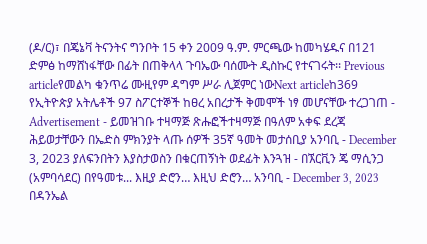(ዶ/ር)፣ በጄኔቫ ትናንትና ግንቦት 15 ቀን 2009 ዓ.ም. ምርጫው ከመካሄዱና በ121 ድምፅ ከማሸነፋቸው በፊት በጠቅላላ ጉባኤው ባሰሙት ዲስኩር የተናገሩት፡፡ Previous articleየመልካ ቁንጥሬ ሙዚየም ዳግም ሥራ ሊጀምር ነውNext articleከ369 የኢትዮጵያ አትሌቶች 97 ስፖርተኞች ከፀረ አበረታች ቅመሞች ነፃ መሆናቸው ተረጋገጠ - Advertisement - ይመዝገቡ ተዛማጅ ጽሑፎችተዛማጅ በዓለም አቀፍ ደረጃ ሕይወታቸውን በኤድስ ምክንያት ላጡ ሰዎች 35ኛ ዓመት መታሰቢያ አንባቢ - December 3, 2023 ያለፍንበትን እያስታወስን በቁርጠኝነት ወደፊት እንጓዝ - በኧርቪን ጄ ማሲንጋ (አምባሳደር) በየዓመቱ... እዚያ ድሮን… እዚህ ድሮን… አንባቢ - December 3, 2023 በዳንኤል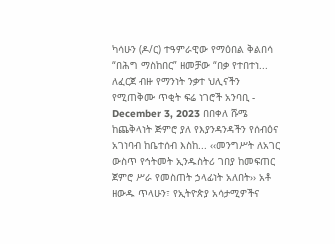ካሳሁን (ዶ/ር) ተዓምራዊው የማዕበል ቅልበሳ “በሕግ ማስከበር” ዘመቻው “በቃ የተበተነ... ለፈርጀ ብዙ የማንነት ንቃተ ህሊናችን የሚጠቅሙ ጥቂት ፍሬ ነገሮች አንባቢ - December 3, 2023 በበቀለ ሹሜ ከጨቅላነት ጅምሮ ያለ የእያንዳንዳችን የሰብዕና አገነባብ ከቤተሰብ እስከ... ‹‹መንግሥት ለአገር ውስጥ የኅትመት ኢንዱስትሪ ገበያ ከመፍጠር ጀምሮ ሥራ የመስጠት ኃላፊነት አለበት›› አቶ ዘውዱ ጥላሁን፣ የኢትዮጵያ አሳታሚዎችና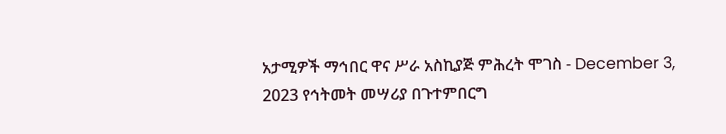አታሚዎች ማኅበር ዋና ሥራ አስኪያጅ ምሕረት ሞገስ - December 3, 2023 የኅትመት መሣሪያ በጉተምበርግ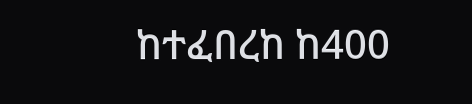ከተፈበረከ ከ400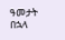ዓመታት በኋላ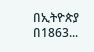በኢትዮጵያ በ1863...